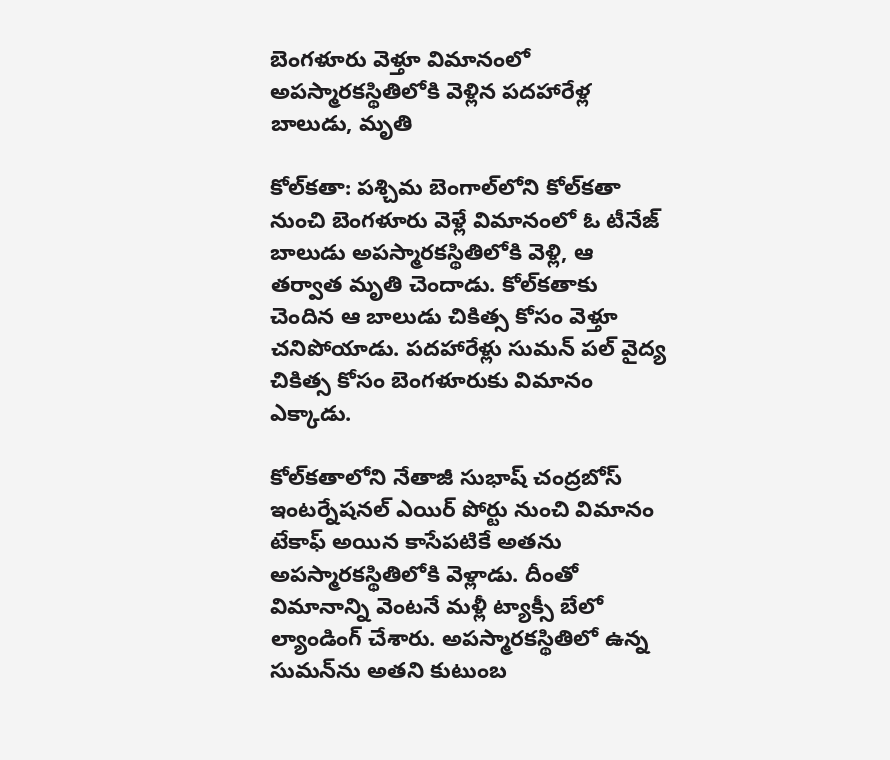బెంగళూరు వెళ్తూ విమానంలో అపస్మారకస్థితిలోకి వెళ్లిన పదహారేళ్ల బాలుడు, మృతి

కోల్‌కతా: పశ్చిమ బెంగాల్‌లోని కోల్‌కతా నుంచి బెంగళూరు వెళ్లే విమానంలో ఓ టీనేజ్ బాలుడు అపస్మారకస్థితిలోకి వెళ్లి, ఆ తర్వాత మృతి చెందాడు. కోల్‌కతాకు చెందిన ఆ బాలుడు చికిత్స కోసం వెళ్తూ చనిపోయాడు. పదహారేళ్లు సుమన్ పల్ వైద్య చికిత్స కోసం బెంగళూరుకు విమానం ఎక్కాడు.

కోల్‌కతాలోని నేతాజీ సుభాష్ చంద్రబోస్ ఇంటర్నేషనల్ ఎయిర్ పోర్టు నుంచి విమానం టేకాఫ్ అయిన కాసేపటికే అతను అపస్మారకస్థితిలోకి వెళ్లాడు. దీంతో విమానాన్ని వెంటనే మళ్లీ ట్యాక్సీ బేలో ల్యాండింగ్ చేశారు. అపస్మారకస్థితిలో ఉన్న సుమన్‌ను అతని కుటుంబ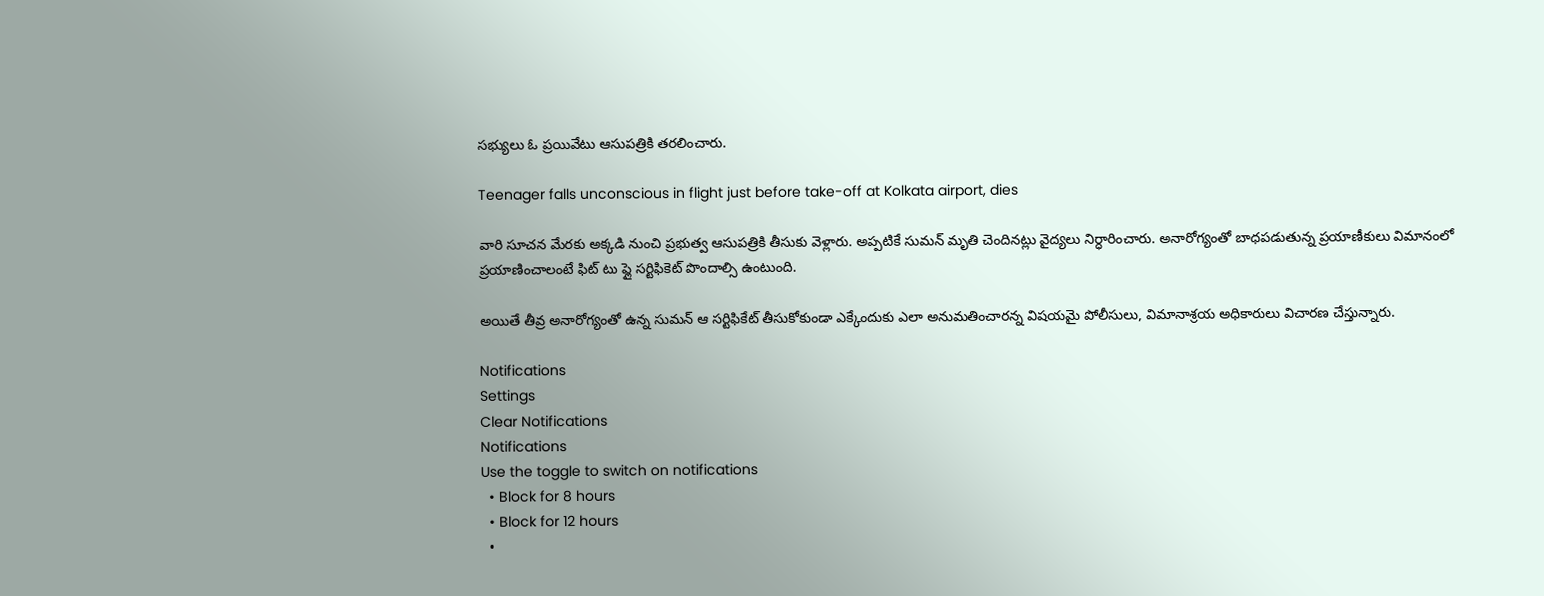సభ్యులు ఓ ప్రయివేటు ఆసుపత్రికి తరలించారు.

Teenager falls unconscious in flight just before take-off at Kolkata airport, dies

వారి సూచన మేరకు అక్కడి నుంచి ప్రభుత్వ ఆసుపత్రికి తీసుకు వెళ్లారు. అప్పటికే సుమన్ మృతి చెందినట్లు వైద్యలు నిర్ధారించారు. అనారోగ్యంతో బాధపడుతున్న ప్రయాణీకులు విమానంలో ప్రయాణించాలంటే ఫిట్ టు ప్లై సర్టిఫికెట్ పొందాల్సి ఉంటుంది.

అయితే తీవ్ర అనారోగ్యంతో ఉన్న సుమన్ ఆ సర్టిఫికేట్ తీసుకోకుండా ఎక్కేందుకు ఎలా అనుమతించారన్న విషయమై పోలీసులు, విమానాశ్రయ అధికారులు విచారణ చేస్తున్నారు.

Notifications
Settings
Clear Notifications
Notifications
Use the toggle to switch on notifications
  • Block for 8 hours
  • Block for 12 hours
  •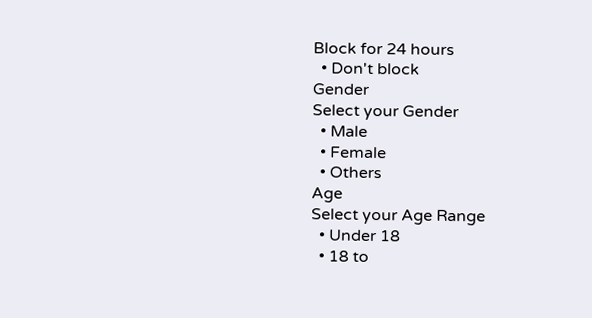Block for 24 hours
  • Don't block
Gender
Select your Gender
  • Male
  • Female
  • Others
Age
Select your Age Range
  • Under 18
  • 18 to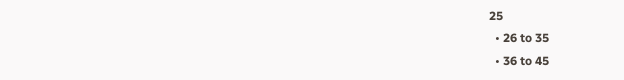25
  • 26 to 35
  • 36 to 45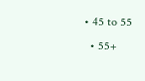• 45 to 55
  • 55+